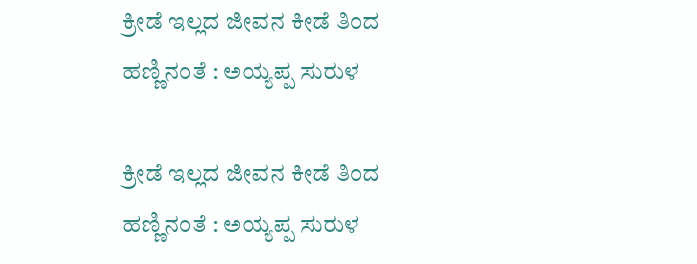ಕ್ರೀಡೆ ಇಲ್ಲದ ಜೀವನ ಕೀಡೆ ತಿಂದ ಹಣ್ಣಿನಂತೆ : ಅಯ್ಯಪ್ಪ ಸುರುಳ

ಕ್ರೀಡೆ ಇಲ್ಲದ ಜೀವನ ಕೀಡೆ ತಿಂದ ಹಣ್ಣಿನಂತೆ : ಅಯ್ಯಪ್ಪ ಸುರುಳ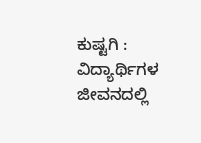ಕುಷ್ಟಗಿ : ವಿದ್ಯಾರ್ಥಿಗಳ ಜೀವನದಲ್ಲಿ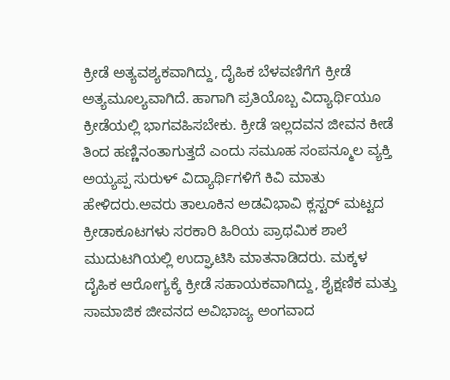ಕ್ರೀಡೆ ಅತ್ಯವಶ್ಯಕವಾಗಿದ್ದು, ದೈಹಿಕ ಬೆಳವಣಿಗೆಗೆ ಕ್ರೀಡೆ ಅತ್ಯಮೂಲ್ಯವಾಗಿದೆ. ಹಾಗಾಗಿ ಪ್ರತಿಯೊಬ್ಬ ವಿದ್ಯಾರ್ಥಿಯೂ ಕ್ರೀಡೆಯಲ್ಲಿ ಭಾಗವಹಿಸಬೇಕು. ಕ್ರೀಡೆ ಇಲ್ಲದವನ ಜೀವನ ಕೀಡೆ ತಿಂದ ಹಣ್ಣಿನಂತಾಗುತ್ತದೆ ಎಂದು ಸಮೂಹ ಸಂಪನ್ಮೂಲ ವ್ಯಕ್ತಿ ಅಯ್ಯಪ್ಪ ಸುರುಳ್ ವಿದ್ಯಾರ್ಥಿಗಳಿಗೆ ಕಿವಿ ಮಾತು ಹೇಳಿದರು.ಅವರು ತಾಲೂಕಿನ ಅಡವಿಭಾವಿ ಕ್ಲಸ್ಟರ್ ಮಟ್ಟದ ಕ್ರೀಡಾಕೂಟಗಳು ಸರಕಾರಿ ಹಿರಿಯ ಪ್ರಾಥಮಿಕ ಶಾಲೆ ಮುದುಟಗಿಯಲ್ಲಿ ಉದ್ಘಾಟಿಸಿ ಮಾತನಾಡಿದರು. ಮಕ್ಕಳ ದೈಹಿಕ ಆರೋಗ್ಯಕ್ಕೆ ಕ್ರೀಡೆ ಸಹಾಯಕವಾಗಿದ್ದು, ಶೈಕ್ಷಣಿಕ ಮತ್ತು ಸಾಮಾಜಿಕ ಜೀವನದ ಅವಿಭಾಜ್ಯ ಅಂಗವಾದ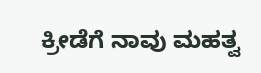ಕ್ರೀಡೆಗೆ ನಾವು ಮಹತ್ವ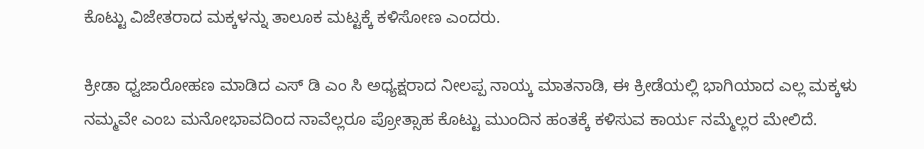ಕೊಟ್ಟು ವಿಜೇತರಾದ ಮಕ್ಕಳನ್ನು ತಾಲೂಕ ಮಟ್ಟಕ್ಕೆ ಕಳಿಸೋಣ ಎಂದರು.

ಕ್ರೀಡಾ ಧ್ವಜಾರೋಹಣ ಮಾಡಿದ ಎಸ್ ಡಿ ಎಂ ಸಿ ಅಧ್ಯಕ್ಷರಾದ ನೀಲಪ್ಪ ನಾಯ್ಕ ಮಾತನಾಡಿ, ಈ ಕ್ರೀಡೆಯಲ್ಲಿ ಭಾಗಿಯಾದ ಎಲ್ಲ ಮಕ್ಕಳು ನಮ್ಮವೇ ಎಂಬ ಮನೋಭಾವದಿಂದ ನಾವೆಲ್ಲರೂ ಪ್ರೋತ್ಸಾಹ ಕೊಟ್ಟು ಮುಂದಿನ ಹಂತಕ್ಕೆ ಕಳಿಸುವ ಕಾರ್ಯ ನಮ್ಮೆಲ್ಲರ ಮೇಲಿದೆ.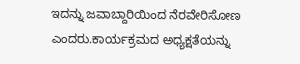ಇದನ್ನು ಜವಾಬ್ದಾರಿಯಿಂದ ನೆರವೇರಿಸೋಣ ಎಂದರು.ಕಾರ್ಯಕ್ರಮದ ಅಧ್ಯಕ್ಷತೆಯನ್ನು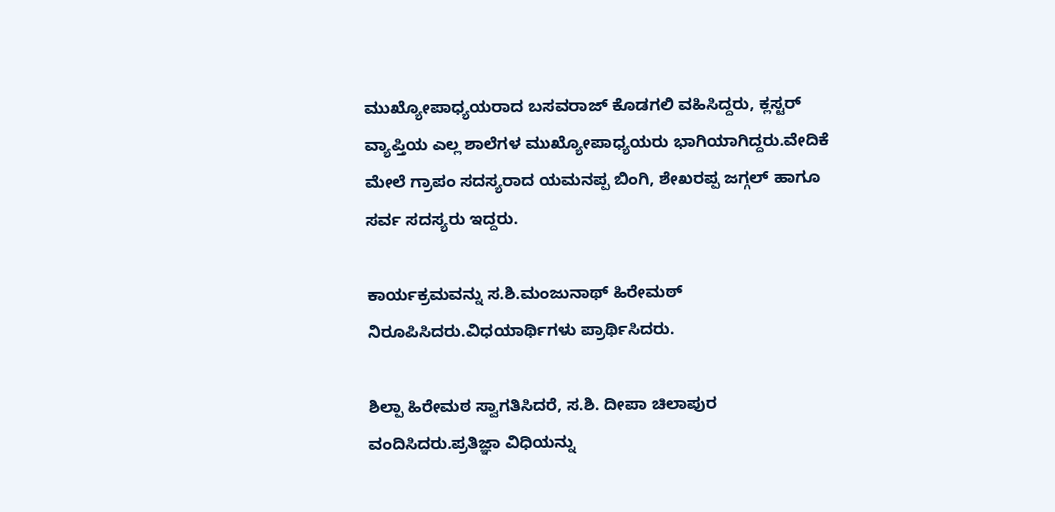ಮುಖ್ಯೋಪಾಧ್ಯಯರಾದ ಬಸವರಾಜ್ ಕೊಡಗಲಿ ವಹಿಸಿದ್ದರು, ಕ್ಲಸ್ಟರ್ ವ್ಯಾಪ್ತಿಯ ಎಲ್ಲ ಶಾಲೆಗಳ ಮುಖ್ಯೋಪಾಧ್ಯಯರು ಭಾಗಿಯಾಗಿದ್ದರು.ವೇದಿಕೆ ಮೇಲೆ ಗ್ರಾಪಂ ಸದಸ್ಯರಾದ ಯಮನಪ್ಪ ಬಿಂಗಿ, ಶೇಖರಪ್ಪ ಜಗ್ಗಲ್ ಹಾಗೂ ಸರ್ವ ಸದಸ್ಯರು ಇದ್ದರು.

ಕಾರ್ಯಕ್ರಮವನ್ನು ಸ.ಶಿ.ಮಂಜುನಾಥ್ ಹಿರೇಮಠ್ ನಿರೂಪಿಸಿದರು.ವಿಧಯಾರ್ಥಿಗಳು ಪ್ರಾರ್ಥಿಸಿದರು.

ಶಿಲ್ಪಾ ಹಿರೇಮಠ ಸ್ವಾಗತಿಸಿದರೆ, ಸ.ಶಿ‌. ದೀಪಾ ಚಿಲಾಪುರ ವಂದಿಸಿದರು.ಪ್ರತಿಜ್ಞಾ ವಿಧಿಯನ್ನು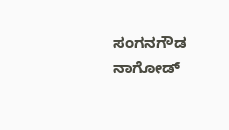ಸಂಗನಗೌಡ ನಾಗೋಡ್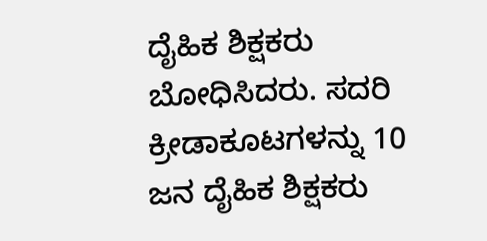ದೈಹಿಕ ಶಿಕ್ಷಕರು ಬೋಧಿಸಿದರು. ಸದರಿ ಕ್ರೀಡಾಕೂಟಗಳನ್ನು 10 ಜನ ದೈಹಿಕ ಶಿಕ್ಷಕರು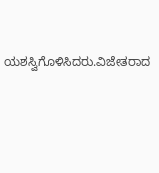ಯಶಸ್ವಿಗೊಳಿಸಿದರು.ವಿಜೇತರಾದ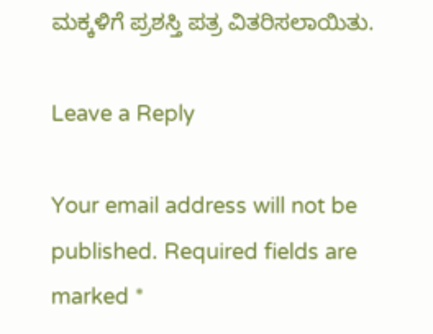ಮಕ್ಕಳಿಗೆ ಪ್ರಶಸ್ತಿ ಪತ್ರ ವಿತರಿಸಲಾಯಿತು.

Leave a Reply

Your email address will not be published. Required fields are marked *